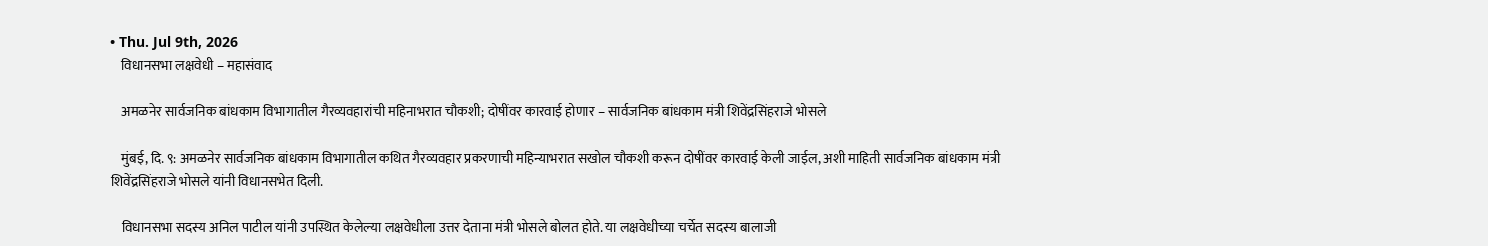• Thu. Jul 9th, 2026
    विधानसभा लक्षवेधी – महासंवाद

    अमळनेर सार्वजनिक बांधकाम विभागातील गैरव्यवहारांची महिनाभरात चौकशी; दोषींवर कारवाई होणार – सार्वजनिक बांधकाम मंत्री शिवेंद्रसिंहराजे भोसले

    मुंबई, दि. ९: अमळनेर सार्वजनिक बांधकाम विभागातील कथित गैरव्यवहार प्रकरणाची महिन्याभरात सखोल चौकशी करून दोषींवर कारवाई केली जाईल, अशी माहिती सार्वजनिक बांधकाम मंत्री शिवेंद्रसिंहराजे भोसले यांनी विधानसभेत दिली.

    विधानसभा सदस्य अनिल पाटील यांनी उपस्थित केलेल्या लक्षवेधीला उत्तर देताना मंत्री भोसले बोलत होते. या लक्षवेधीच्या चर्चेत सदस्य बालाजी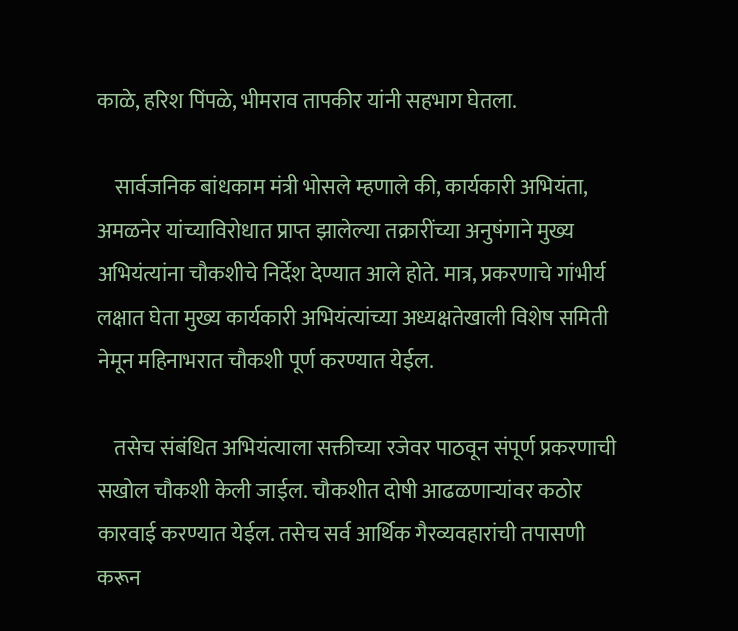काळे, हरिश पिंपळे, भीमराव तापकीर यांनी सहभाग घेतला.

    सार्वजनिक बांधकाम मंत्री भोसले म्हणाले की, कार्यकारी अभियंता, अमळनेर यांच्याविरोधात प्राप्त झालेल्या तक्रारींच्या अनुषंगाने मुख्य अभियंत्यांना चौकशीचे निर्देश देण्यात आले होते. मात्र, प्रकरणाचे गांभीर्य लक्षात घेता मुख्य कार्यकारी अभियंत्यांच्या अध्यक्षतेखाली विशेष समिती नेमून महिनाभरात चौकशी पूर्ण करण्यात येईल.

    तसेच संबंधित अभियंत्याला सक्तीच्या रजेवर पाठवून संपूर्ण प्रकरणाची सखोल चौकशी केली जाईल. चौकशीत दोषी आढळणाऱ्यांवर कठोर कारवाई करण्यात येईल. तसेच सर्व आर्थिक गैरव्यवहारांची तपासणी करून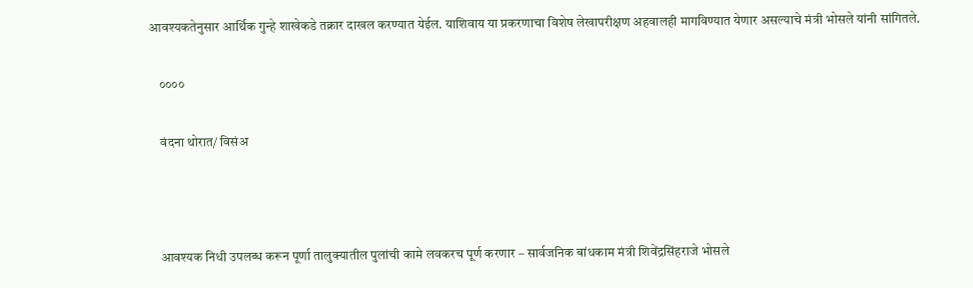आवश्यकतेनुसार आर्थिक गुन्हे शाखेकडे तक्रार दाखल करण्यात येईल. याशिवाय या प्रकरणाचा विशेष लेखापरीक्षण अहवालही मागविण्यात येणार असल्याचे मंत्री भोसले यांनी सांगितले.

    ००००

    वंदना थोरात/ विसंअ



    आवश्यक निधी उपलब्ध करून पूर्णा तालुक्यातील पुलांची कामे लवकरच पूर्ण करणार – सार्वजनिक बांधकाम मंत्री शिवेंद्रसिंहराजे भोसले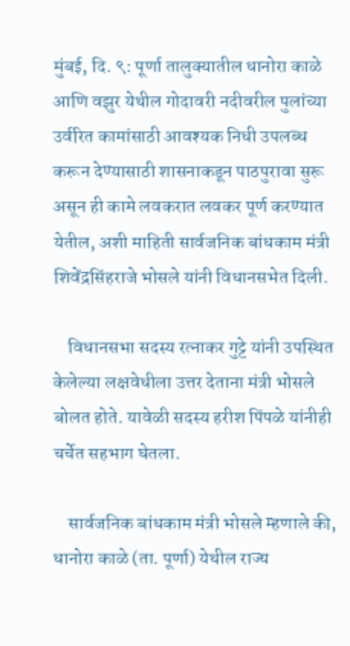मुंबई, दि. ९: पूर्णा तालुक्यातील धानोरा काळे आणि वझुर येथील गोदावरी नदीवरील पुलांच्या उर्वरित कामांसाठी आवश्यक निधी उपलब्ध करून देण्यासाठी शासनाकडून पाठपुरावा सुरू असून ही कामे लवकरात लवकर पूर्ण करण्यात येतील, अशी माहिती सार्वजनिक बांधकाम मंत्री शिवेंद्रसिंहराजे भोसले यांनी विधानसभेत दिली.

    विधानसभा सदस्य रत्नाकर गुट्टे यांनी उपस्थित केलेल्या लक्षवेधीला उत्तर देताना मंत्री भोसले बोलत होते. यावेळी सदस्य हरीश पिंपळे यांनीही चर्चेत सहभाग घेतला.

    सार्वजनिक बांधकाम मंत्री भोसले म्हणाले की, धानोरा काळे (ता. पूर्णा) येथील राज्य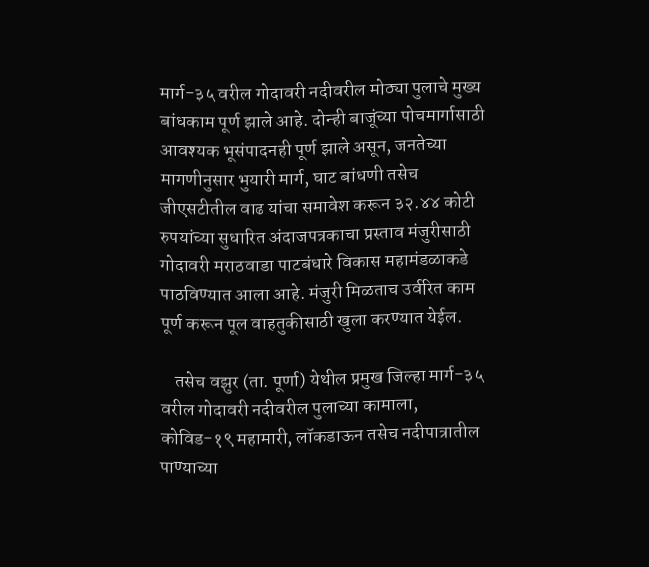मार्ग-३५ वरील गोदावरी नदीवरील मोठ्या पुलाचे मुख्य बांधकाम पूर्ण झाले आहे. दोन्ही बाजूंच्या पोचमार्गासाठी आवश्यक भूसंपादनही पूर्ण झाले असून, जनतेच्या मागणीनुसार भुयारी मार्ग, घाट बांधणी तसेच जीएसटीतील वाढ यांचा समावेश करून ३२.४४ कोटी रुपयांच्या सुधारित अंदाजपत्रकाचा प्रस्ताव मंजुरीसाठी गोदावरी मराठवाडा पाटबंधारे विकास महामंडळाकडे पाठविण्यात आला आहे. मंजुरी मिळताच उर्वरित काम पूर्ण करून पूल वाहतुकीसाठी खुला करण्यात येईल.

    तसेच वझुर (ता. पूर्णा) येथील प्रमुख जिल्हा मार्ग-३५ वरील गोदावरी नदीवरील पुलाच्या कामाला, कोविड-१९ महामारी, लॉकडाऊन तसेच नदीपात्रातील पाण्याच्या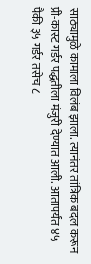साठ्यामुळे कामाला विलंब झाला. त्यानंतर तांत्रिक बदल करून प्री-कास्ट गर्डर पद्धतीला मंजुरी देण्यात आली. आतापर्यंत ४५ पैकी ३५ गर्डर तसेच ८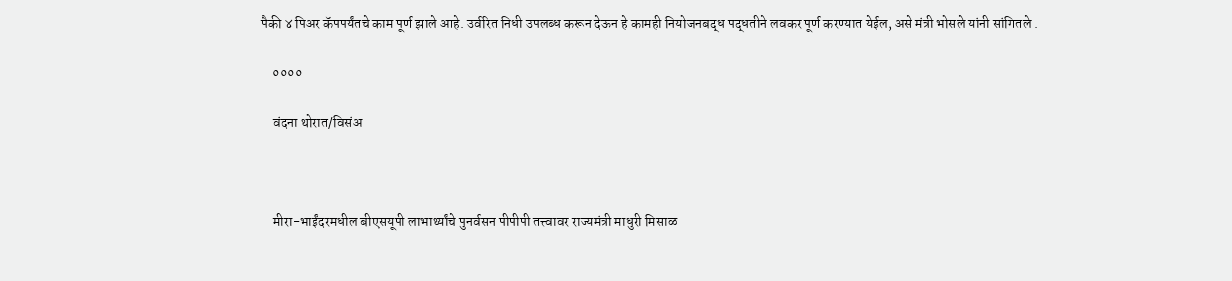पैकी ४ पिअर कॅपपर्यंतचे काम पूर्ण झाले आहे. उर्वरित निधी उपलब्ध करून देऊन हे कामही नियोजनबद्ध पद्धतीने लवकर पूर्ण करण्यात येईल, असे मंत्री भोसले यांनी सांगितले .

    ००००

    वंदना थोरात/विसंअ



    मीरा-भाईंदरमधील बीएसयूपी लाभार्थ्यांचे पुनर्वसन पीपीपी तत्त्वावर राज्यमंत्री माधुरी मिसाळ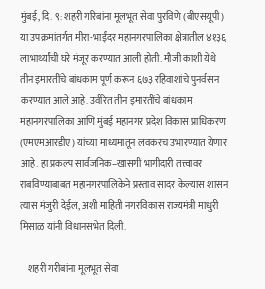मुंबई, दि. ९: शहरी गरिबांना मूलभूत सेवा पुरविणे (बीएसयूपी) या उपक्रमांतर्गत मीरा-भाईंदर महानगरपालिका क्षेत्रातील ४१३६ लाभार्थ्यांची घरे मंजूर करण्यात आली होती. मौजी काशी येथे तीन इमारतींचे बांधकाम पूर्ण करून ६७३ रहिवाशांचे पुनर्वसन करण्यात आले आहे. उर्वरित तीन इमारतींचे बांधकाम महानगरपालिका आणि मुंबई महानगर प्रदेश विकास प्राधिकरण (एमएमआरडीए) यांच्या माध्यमातून लवकरच उभारण्यात येणार आहे. हा प्रकल्प सार्वजनिक–खासगी भागीदारी तत्त्वावर राबविण्याबाबत महानगरपालिकेने प्रस्ताव सादर केल्यास शासन त्यास मंजुरी देईल, अशी माहिती नगरविकास राज्यमंत्री माधुरी मिसाळ यांनी विधानसभेत दिली.

    शहरी गरीबांना मूलभूत सेवा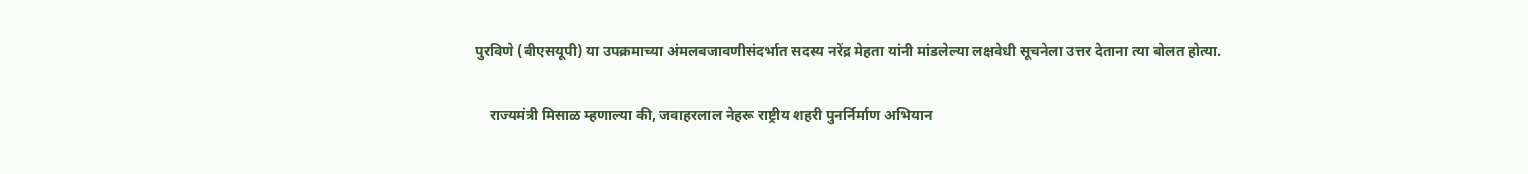पुरविणे (बीएसयूपी) या उपक्रमाच्या अंमलबजावणीसंदर्भात सदस्य नरेंद्र मेहता यांनी मांडलेल्या लक्षवेधी सूचनेला उत्तर देताना त्या बोलत होत्या.

    राज्यमंत्री मिसाळ म्हणाल्या की, जवाहरलाल नेहरू राष्ट्रीय शहरी पुनर्निर्माण अभियान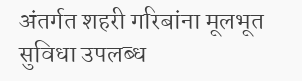अंतर्गत शहरी गरिबांना मूलभूत सुविधा उपलब्ध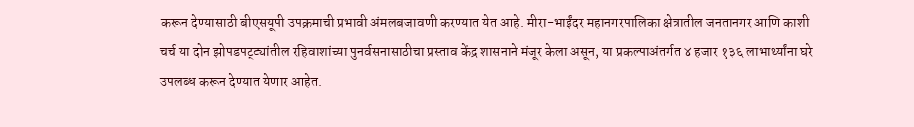करून देण्यासाठी बीएसयूपी उपक्रमाची प्रभावी अंमलबजावणी करण्यात येत आहे. मीरा-भाईंदर महानगरपालिका क्षेत्रातील जनतानगर आणि काशी चर्च या दोन झोपडपट्ट्यांतील रहिवाशांच्या पुनर्वसनासाठीचा प्रस्ताव केंद्र शासनाने मंजूर केला असून, या प्रकल्पाअंतर्गत ४ हजार १३६ लाभार्थ्यांना घरे उपलब्ध करून देण्यात येणार आहेत.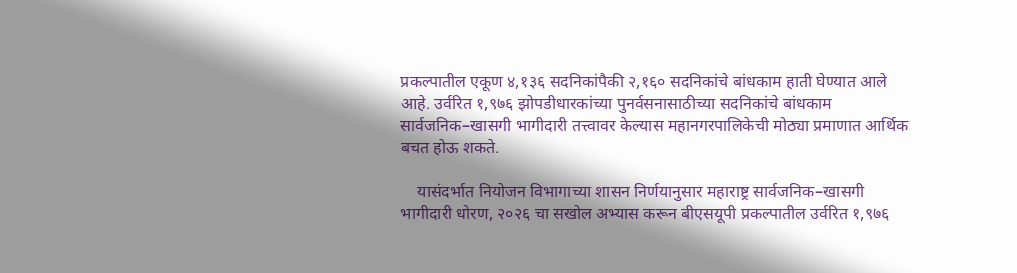प्रकल्पातील एकूण ४,१३६ सदनिकांपैकी २,१६० सदनिकांचे बांधकाम हाती घेण्यात आले आहे. उर्वरित १,९७६ झोपडीधारकांच्या पुनर्वसनासाठीच्या सदनिकांचे बांधकाम सार्वजनिक–खासगी भागीदारी तत्त्वावर केल्यास महानगरपालिकेची मोठ्या प्रमाणात आर्थिक बचत होऊ शकते.

    यासंदर्भात नियोजन विभागाच्या शासन निर्णयानुसार महाराष्ट्र सार्वजनिक–खासगी भागीदारी धोरण, २०२६ चा सखोल अभ्यास करून बीएसयूपी प्रकल्पातील उर्वरित १,९७६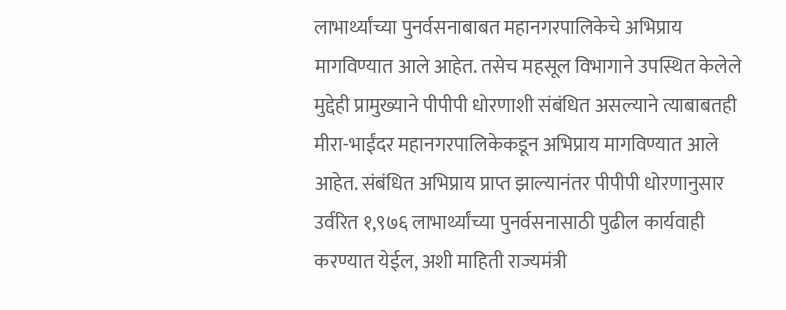लाभार्थ्यांच्या पुनर्वसनाबाबत महानगरपालिकेचे अभिप्राय मागविण्यात आले आहेत. तसेच महसूल विभागाने उपस्थित केलेले मुद्देही प्रामुख्याने पीपीपी धोरणाशी संबंधित असल्याने त्याबाबतही मीरा-भाईंदर महानगरपालिकेकडून अभिप्राय मागविण्यात आले आहेत. संबंधित अभिप्राय प्राप्त झाल्यानंतर पीपीपी धोरणानुसार उर्वरित १,९७६ लाभार्थ्यांच्या पुनर्वसनासाठी पुढील कार्यवाही करण्यात येईल, अशी माहिती राज्यमंत्री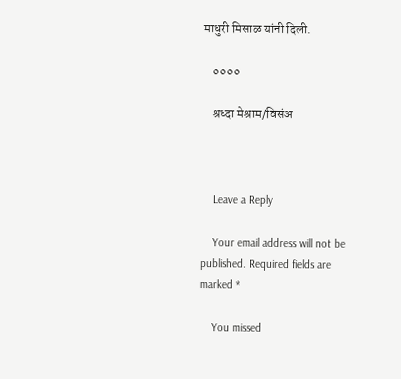माधुरी मिसाळ यांनी दिली.

    ००००

    श्रध्दा मेश्राम/विसंअ



    Leave a Reply

    Your email address will not be published. Required fields are marked *

    You missed